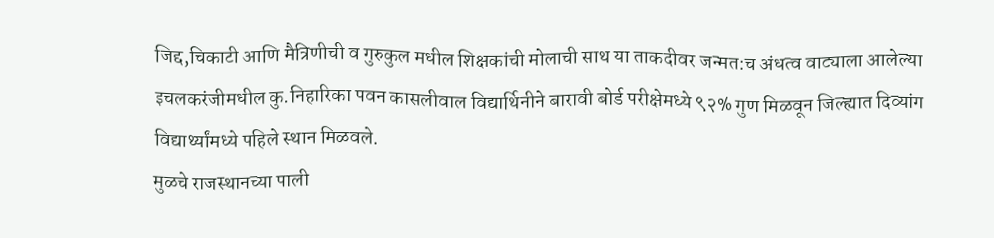जिद्द,चिकाटी आणि मैत्रिणीची व गुरुकुल मधील शिक्षकांची मोलाची साथ या ताकदीवर जन्मत:च अंधत्व वाट्याला आलेल्या इचलकरंजीमधील कु.निहारिका पवन कासलीवाल विद्यार्थिनीने बारावी बोर्ड परीक्षेमध्ये ९२% गुण मिळवून जिल्ह्यात दिव्यांग विद्यार्थ्यांमध्ये पहिले स्थान मिळवले.
मुळचे राजस्थानच्या पाली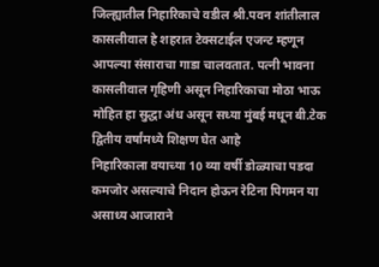जिल्ह्यातील निहारिकाचे वडील श्री.पवन शांतीलाल कासलीवाल हे शहरात टेक्सटाईल एजन्ट म्हणून आपल्या संसाराचा गाडा चालवतात. पत्नी भावना कासलीवाल गृहिणी असून निहारिकाचा मोठा भाऊ मोहित हा सुद्धा अंध असून सध्या मुंबई मधून बी.टेक द्वितीय वर्षांमध्ये शिक्षण घेत आहे
निहारिकाला वयाच्या 10 व्या वर्षी डोळ्याचा पडदा कमजोर असल्याचे निदान होऊन रेटिना पिगमन या असाध्य आजाराने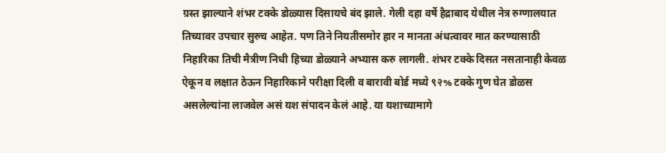ग्रस्त झाल्याने शंभर टक्के डोळ्यास दिसायचे बंद झाले. गेली दहा वर्षे हैद्राबाद येथील नेत्र रुग्णालयात तिच्यावर उपचार सुरुच आहेत. पण तिने नियतीसमोर हार न मानता अंधत्वावर मात करण्यासाठी निहारिका तिची मैत्रीण निधी हिच्या डोळ्याने अभ्यास करु लागली. शंभर टक्के दिसत नसतानाही केवळ ऐकून व लक्षात ठेऊन निहारिकाने परीक्षा दिली व बारावी बोर्ड मध्ये ९२% टक्के गुण घेत डोळस असलेल्यांना लाजवेल असं यश संपादन केलं आहे. या यशाच्यामागे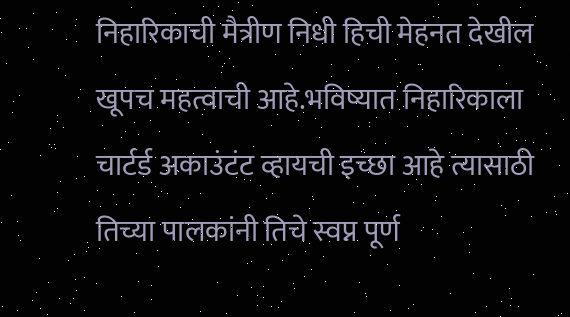निहारिकाची मैत्रीण निधी हिची मेहनत देखील खूपच महत्वाची आहे.भविष्यात निहारिकाला चार्टर्ड अकाउंटंट व्हायची इच्छा आहे त्यासाठी तिच्या पालकांनी तिचे स्वप्न पूर्ण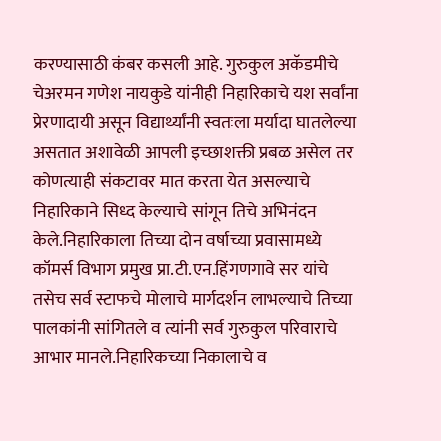करण्यासाठी कंबर कसली आहे. गुरुकुल अकॅडमीचे चेअरमन गणेश नायकुडे यांनीही निहारिकाचे यश सर्वांना प्रेरणादायी असून विद्यार्थ्यांनी स्वतःला मर्यादा घातलेल्या असतात अशावेळी आपली इच्छाशक्ती प्रबळ असेल तर कोणत्याही संकटावर मात करता येत असल्याचे निहारिकाने सिध्द केल्याचे सांगून तिचे अभिनंदन केले.निहारिकाला तिच्या दोन वर्षाच्या प्रवासामध्ये कॉमर्स विभाग प्रमुख प्रा.टी.एन.हिंगणगावे सर यांचे तसेच सर्व स्टाफचे मोलाचे मार्गदर्शन लाभल्याचे तिच्या पालकांनी सांगितले व त्यांनी सर्व गुरुकुल परिवाराचे आभार मानले.निहारिकच्या निकालाचे व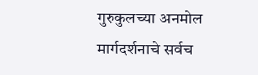गुरुकुलच्या अनमोल मार्गदर्शनाचे सर्वच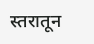स्तरातून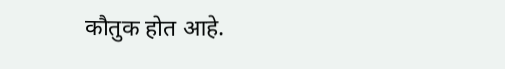कौतुक होत आहे.